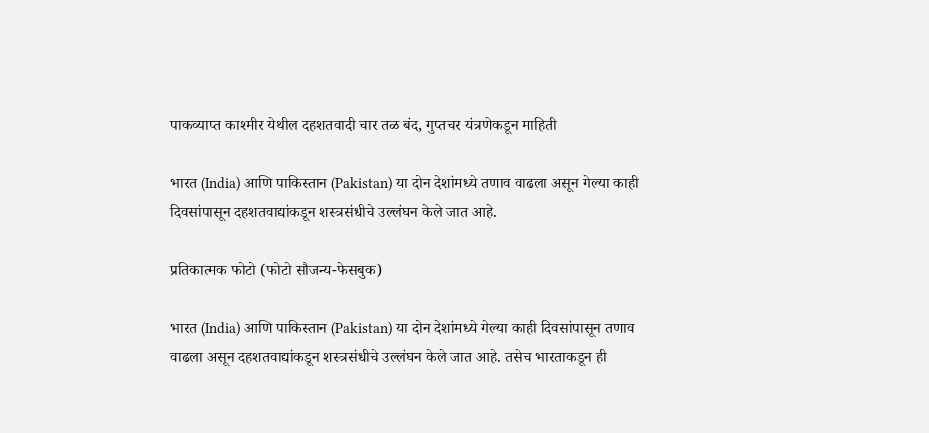पाकव्याप्त काश्मीर येथील दहशतवादी चार तळ बंद, गुप्तचर यंत्रणेकडून माहिती

भारत (India) आणि पाकिस्तान (Pakistan) या दोन देशांमध्ये तणाव वाढला असून गेल्या काही दिवसांपासून दहशतवाद्यांकडून शस्त्रसंधीचे उल्लंघन केले जात आहे.

प्रतिकात्मक फोटो (फोटो सौजन्य-फेसबुक)

भारत (India) आणि पाकिस्तान (Pakistan) या दोन देशांमध्ये गेल्या काही दिवसांपासून तणाव वाढला असून दहशतवाद्यांकडून शस्त्रसंधीचे उल्लंघन केले जात आहे. तसेच भारताकडून ही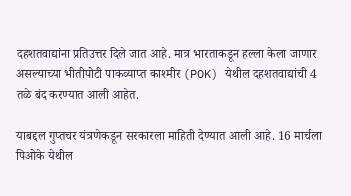दहशतवाद्यांना प्रतिउत्तर दिले जात आहे. मात्र भारताकडून हल्ला केला जाणार असल्याच्या भीतीपोटी पाकव्याप्त काश्मीर (POK) येथील दहशतवाद्यांची 4 तळे बंद करण्यात आली आहेत.

याबद्दल गुप्तचर यंत्रणेकडून सरकारला माहिती देण्यात आली आहे. 16 मार्चला पिओके येथील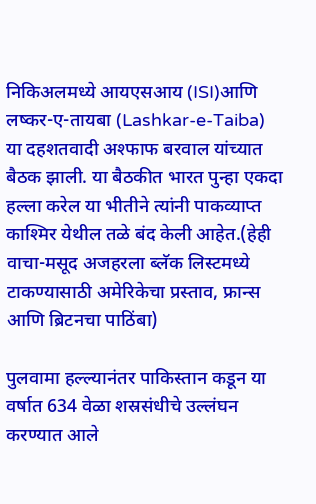निकिअलमध्ये आयएसआय (ISI)आणि लष्कर-ए-तायबा (Lashkar-e-Taiba) या दहशतवादी अश्फाफ बरवाल यांच्यात बैठक झाली. या बैठकीत भारत पुन्हा एकदा हल्ला करेल या भीतीने त्यांनी पाकव्याप्त काश्मिर येथील तळे बंद केली आहेत.(हेही वाचा-मसूद अजहरला ब्लॅक लिस्टमध्ये टाकण्यासाठी अमेरिकेचा प्रस्ताव, फ्रान्स आणि ब्रिटनचा पाठिंबा)

पुलवामा हल्ल्यानंतर पाकिस्तान कडून या वर्षात 634 वेळा शस्रसंधीचे उल्लंघन करण्यात आले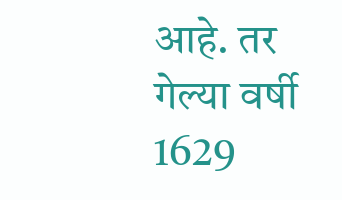आहे. तर गेल्या वर्षी 1629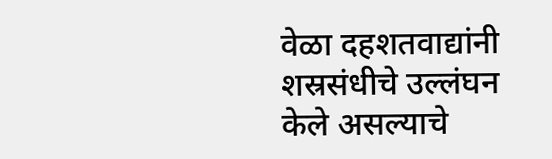वेळा दहशतवाद्यांनी शस्रसंधीचे उल्लंघन केले असल्याचे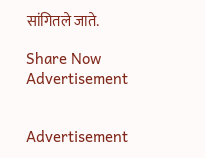सांगितले जाते.

Share Now
Advertisement


Advertisement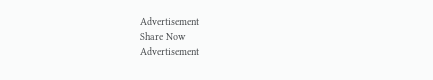Advertisement
Share Now
Advertisement